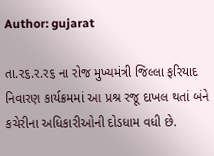Author: gujarat

તા.ર૬.ર.ર૬ ના રોજ મુખ્યમંત્રી જિલ્લા ફરિયાદ નિવારણ કાર્યક્રમમાં આ પ્રશ્ર રજૂ દાખલ થતાં બંને કચેરીના અધિકારીઓની દોડધામ વધી છે.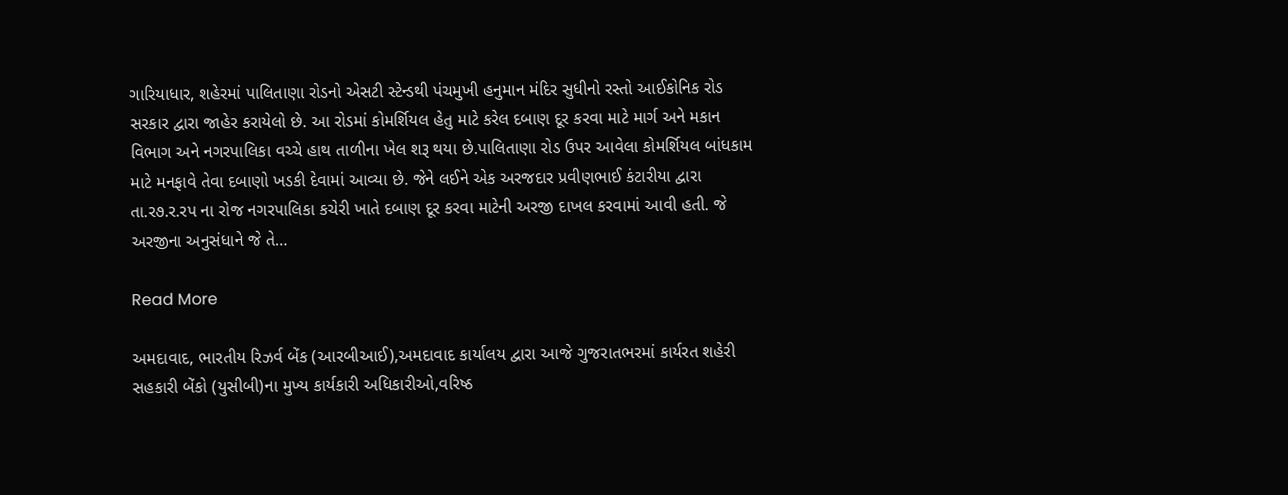ગારિયાધાર, શહેરમાં પાલિતાણા રોડનો એસટી સ્ટેન્ડથી પંચમુખી હનુમાન મંદિર સુધીનો રસ્તો આઈકોનિક રોડ સરકાર દ્વારા જાહેર કરાયેલો છે. આ રોડમાં કોમર્શિયલ હેતુ માટે કરેલ દબાણ દૂર કરવા માટે માર્ગ અને મકાન વિભાગ અને નગરપાલિકા વચ્ચે હાથ તાળીના ખેલ શરૂ થયા છે.પાલિતાણા રોડ ઉપર આવેલા કોમર્શિયલ બાંધકામ માટે મનફાવે તેવા દબાણો ખડકી દેવામાં આવ્યા છે. જેને લઈને એક અરજદાર પ્રવીણભાઈ કંટારીયા દ્વારા તા.ર૭.ર.રપ ના રોજ નગરપાલિકા કચેરી ખાતે દબાણ દૂર કરવા માટેની અરજી દાખલ કરવામાં આવી હતી. જે અરજીના અનુસંધાને જે તે…

Read More

અમદાવાદ, ભારતીય રિઝર્વ બેંક (આરબીઆઈ),અમદાવાદ કાર્યાલય દ્વારા આજે ગુજરાતભરમાં કાર્યરત શહેરી સહકારી બેંકો (યુસીબી)ના મુખ્ય કાર્યકારી અધિકારીઓ,વરિષ્ઠ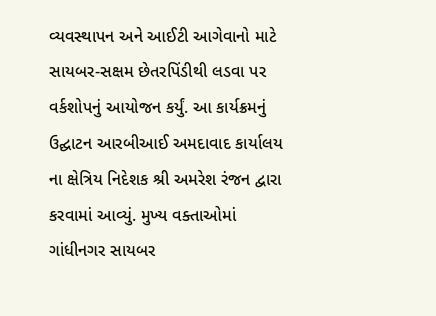વ્યવસ્થાપન અને આઈટી આગેવાનો માટે સાયબર-સક્ષમ છેતરપિંડીથી લડવા પર વર્કશોપનું આયોજન કર્યું. આ કાર્યક્રમનું ઉદ્ઘાટન આરબીઆઈ અમદાવાદ કાર્યાલય ના ક્ષેત્રિય નિદેશક શ્રી અમરેશ રંજન દ્વારા કરવામાં આવ્યું. મુખ્ય વક્તાઓમાં ગાંધીનગર સાયબર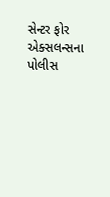સેન્ટર ફોર એક્સલન્સના પોલીસ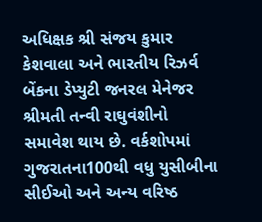અધિક્ષક શ્રી સંજય કુમાર કેશવાલા અને ભારતીય રિઝર્વ બેંકના ડેપ્યુટી જનરલ મેનેજર શ્રીમતી તન્વી રાઘુવંશીનો સમાવેશ થાય છે. વર્કશોપમાં ગુજરાતના100થી વધુ યુસીબીના સીઈઓ અને અન્ય વરિષ્ઠ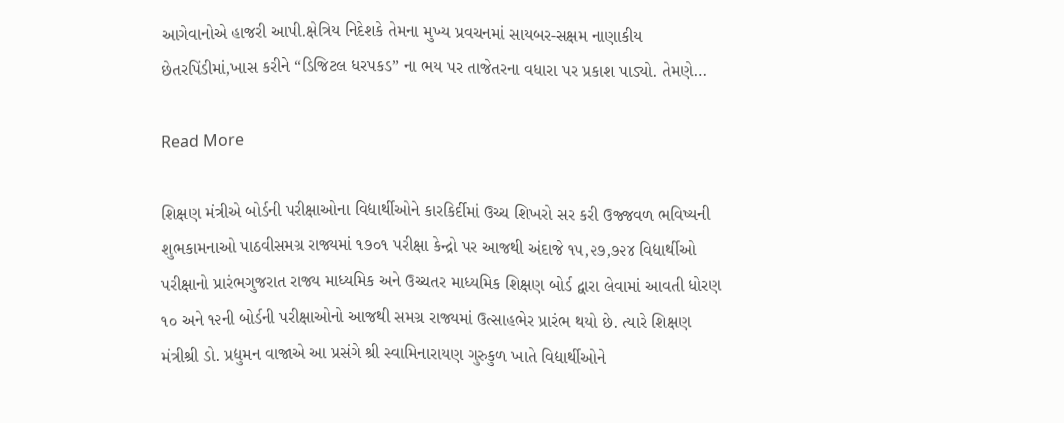આગેવાનોએ હાજરી આપી.ક્ષેત્રિય નિદેશકે તેમના મુખ્ય પ્રવચનમાં સાયબર-સક્ષમ નાણાકીય છેતરપિંડીમાં,ખાસ કરીને “ડિજિટલ ધરપકડ” ના ભય પર તાજેતરના વધારા પર પ્રકાશ પાડ્યો. તેમણે…

Read More

શિક્ષણ મંત્રીએ બોર્ડની પરીક્ષાઓના વિદ્યાર્થીઓને કારકિર્દીમાં ઉચ્ચ શિખરો સર કરી ઉજ્જવળ ભવિષ્યની શુભકામનાઓ પાઠવીસમગ્ર રાજ્યમાં ૧૭૦૧ પરીક્ષા કેન્દ્રો પર આજથી અંદાજે ૧૫,૨૭,૭૨૪ વિદ્યાર્થીઓ પરીક્ષા‌નો‌ પ્રારંભગુજરાત રાજ્ય માધ્યમિક અને ઉચ્ચતર માધ્યમિક શિક્ષણ બોર્ડ દ્વારા લેવામાં આવતી ધોરણ ૧૦ અને ૧૨ની બોર્ડની પરીક્ષાઓનો આજથી સમગ્ર રાજ્યમાં ઉત્સાહભેર પ્રારંભ થયો છે. ત્યારે શિક્ષણ મંત્રીશ્રી ડો. પ્રદ્યુમન વાજાએ આ પ્રસંગે શ્રી સ્વામિનારાયણ ગુરુકુળ ખાતે વિદ્યાર્થીઓને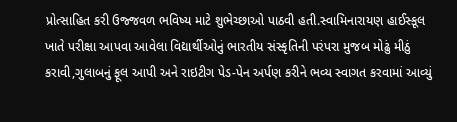પ્રોત્સાહિત કરી ઉજ્જવળ ભવિષ્ય માટે શુભેચ્છાઓ પાઠવી હતી.સ્વામિનારાયણ હાઈસ્કૂલ ખાતે પરીક્ષા આપવા આવેલા વિદ્યાર્થીઓનું ભારતીય સંસ્કૃતિની પરંપરા મુજબ મોઢું મીઠું કરાવી,ગુલાબનું ફૂલ આપી અને રાઇટીગ પેડ-પેન અર્પણ કરીને ભવ્ય સ્વાગત કરવામાં આવ્યું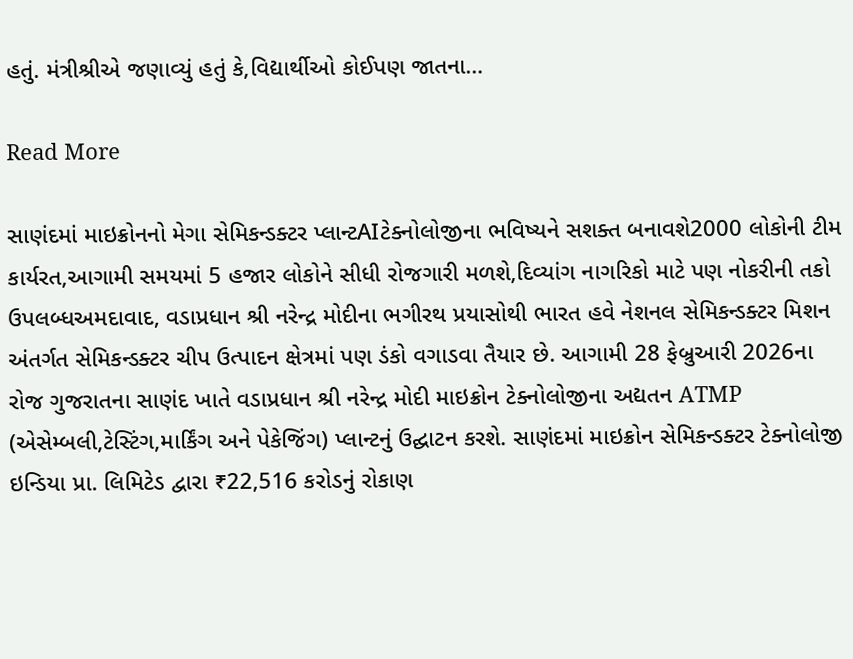હતું. મંત્રીશ્રીએ જણાવ્યું હતું કે,વિદ્યાર્થીઓ કોઈપણ જાતના…

Read More

સાણંદમાં માઇક્રોનનો મેગા સેમિકન્ડક્ટર પ્લાન્ટAIટેક્નોલોજીના ભવિષ્યને સશક્ત બનાવશે2000 લોકોની ટીમ કાર્યરત,આગામી સમયમાં 5 હજાર લોકોને સીધી રોજગારી મળશે,દિવ્યાંગ નાગરિકો માટે પણ નોકરીની તકો ઉપલબ્ધઅમદાવાદ, વડાપ્રધાન શ્રી નરેન્દ્ર મોદીના ભગીરથ પ્રયાસોથી ભારત હવે નેશનલ સેમિકન્ડક્ટર મિશન અંતર્ગત સેમિકન્ડક્ટર ચીપ ઉત્પાદન ક્ષેત્રમાં પણ ડંકો વગાડવા તૈયાર છે. આગામી 28 ફેબ્રુઆરી 2026ના રોજ ગુજરાતના સાણંદ ખાતે વડાપ્રધાન શ્રી નરેન્દ્ર મોદી માઇક્રોન ટેક્નોલોજીના અદ્યતન ATMP (એસેમ્બલી,ટેસ્ટિંગ,માર્કિંગ અને પેકેજિંગ) પ્લાન્ટનું ઉદ્ઘાટન કરશે. સાણંદમાં માઇક્રોન સેમિકન્ડક્ટર ટેક્નોલોજી ઇન્ડિયા પ્રા. લિમિટેડ દ્વારા ₹22,516 કરોડનું રોકાણ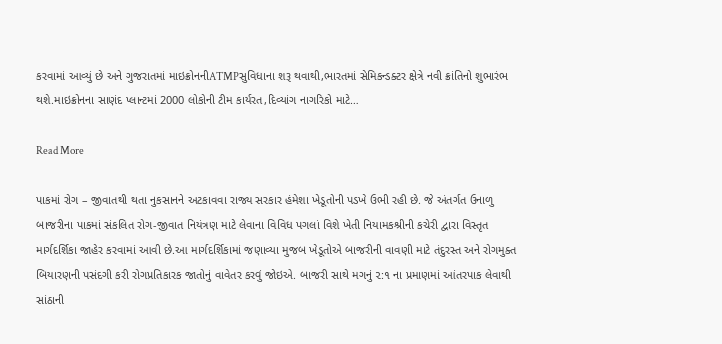કરવામાં આવ્યું છે અને ગુજરાતમાં માઇક્રોનનીATMPસુવિધાના શરૂ થવાથી,ભારતમાં સેમિકન્ડક્ટર ક્ષેત્રે નવી ક્રાંતિનો શુભારંભ થશે.માઇક્રોનના સાણંદ પ્લાન્ટમાં 2000 લોકોની ટીમ કાર્યરત,દિવ્યાંગ નાગરિકો માટે…

Read More

પાકમાં રોગ – જીવાતથી થતા નુકસાનને અટકાવવા રાજ્ય સરકાર હંમેશા ખેડૂતોની પડખે ઉભી રહી છે. જે અંતર્ગત ઉનાળુ બાજરીના પાકમાં સંકલિત રોગ-જીવાત નિયંત્રણ માટે લેવાના વિવિધ પગલાં વિશે ખેતી નિયામકશ્રીની કચેરી દ્વારા વિસ્તૃત માર્ગદર્શિકા જાહેર કરવામાં આવી છે.આ માર્ગદર્શિકામાં જણાવ્યા મુજબ ખેડૂતોએ બાજરીની વાવણી માટે તંદુરસ્ત અને રોગમુક્ત બિયારણની પસંદગી કરી રોગપ્રતિકારક જાતોનું વાવેતર કરવું જોઇએ. બાજરી સાથે મગનું ૨:૧ ના પ્રમાણમાં આંતરપાક લેવાથી સાંઠાની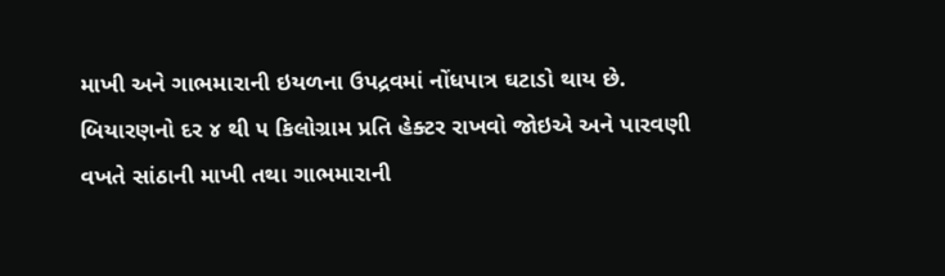માખી અને ગાભમારાની ઇયળના ઉપદ્રવમાં નોંધપાત્ર ઘટાડો થાય છે. બિયારણનો દર ૪ થી ૫ કિલોગ્રામ પ્રતિ હેક્ટર રાખવો જોઇએ અને પારવણી વખતે સાંઠાની માખી તથા ગાભમારાની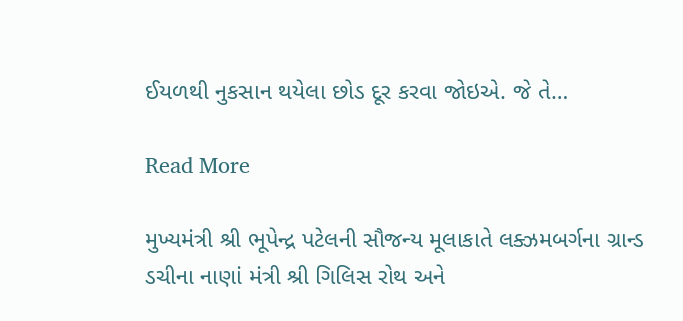ઈયળથી નુકસાન થયેલા છોડ દૂર કરવા જોઇએ. જે તે…

Read More

મુખ્યમંત્રી શ્રી ભૂપેન્દ્ર પટેલની સૌજન્ય મૂલાકાતે લક્ઝમબર્ગના ગ્રાન્ડ ડચીના નાણાં મંત્રી શ્રી ગિલિસ રોથ અને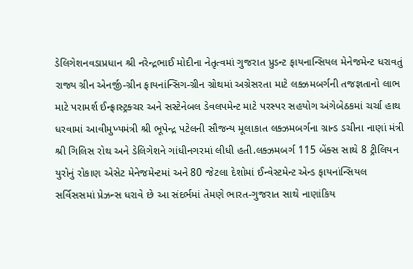ડેલિગેશનવડાપ્રધાન શ્રી નરેન્દ્રભાઈ મોદીના નેતૃત્વમાં ગુજરાત પ્રુડન્ટ ફાયનાન્સિયલ મેનેજમેન્ટ ધરાવતું રાજ્ય ગ્રીન એનર્જી-ગ્રીન ફાયનાંન્સિગ-ગ્રીન ગ્રોથમાં અગ્રેસરતા માટે લક્ઝમબર્ગની તજજ્ઞતાનો લાભ માટે પરામર્શ ઈન્ફ્રાસ્ટ્રક્ચર અને સસ્ટેનેબલ ડેવલપમેન્ટ માટે પરસ્પર સહયોગ અંગેબેઠકમાં ચર્ચા હાથ ધરવામાં આવીમુખ્યમંત્રી શ્રી ભૂપેન્દ્ર પટેલની સૌજન્ય મૂલાકાત લક્ઝમબર્ગના ગ્રાન્ડ ડચીના નાણાં મંત્રી શ્રી ગિલિસ રોથ અને ડેલિગેશને ગાંધીનગરમાં લીધી હતી.લક્ઝમબર્ગ 115 બેંક્સ સાથે 8 ટ્રીલિયન યુરોનું રોકાણ એસેટ મેનેજમેન્ટમાં અને 80 જેટલા દેશોમાં ઈન્વેસ્ટમેન્ટ એન્ડ ફાયનાંન્સિયલ સર્વિસસમાં પ્રેઝન્સ ધરાવે છે આ સંદર્ભમાં તેમણે ભારત-ગુજરાત સાથે નાણાંકિય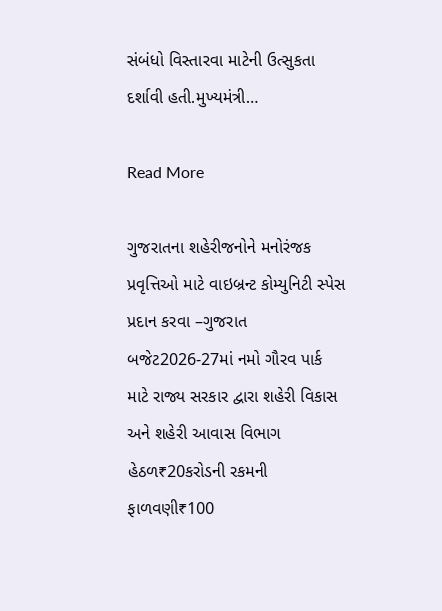સંબંધો વિસ્તારવા માટેની ઉત્સુકતા દર્શાવી હતી.મુખ્યમંત્રી…

Read More

ગુજરાતના શહેરીજનોને મનોરંજક પ્રવૃત્તિઓ માટે વાઇબ્રન્ટ કોમ્યુનિટી સ્પેસ પ્રદાન કરવા –ગુજરાત બજેટ2026-27માં નમો ગૌરવ પાર્ક માટે રાજ્ય સરકાર દ્વારા શહેરી વિકાસ અને શહેરી આવાસ વિભાગ હેઠળ₹20કરોડની રકમની ફાળવણી₹100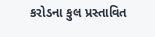કરોડના કુલ પ્રસ્તાવિત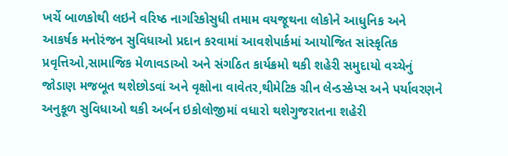ખર્ચે બાળકોથી લઇને વરિષ્ઠ નાગરિકોસુધી તમામ વયજૂથના લોકોને આધુનિક અને આકર્ષક મનોરંજન સુવિધાઓ પ્રદાન કરવામાં આવશેપાર્કમાં આયોજિત સાંસ્કૃતિક પ્રવૃત્તિઓ,સામાજિક મેળાવડાઓ અને સંગઠિત કાર્યક્રમો થકી શહેરી સમુદાયો વચ્ચેનું જોડાણ મજબૂત થશેછોડવાં અને વૃક્ષોના વાવેતર,થીમેટિક ગ્રીન લેન્ડસ્કેપ્સ અને પર્યાવરણને અનુકૂળ સુવિધાઓ થકી અર્બન ઇકોલોજીમાં વધારો થશેગુજરાતના શહેરી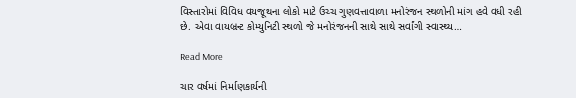વિસ્તારોમાં વિવિધ વયજૂથના લોકો માટે ઉચ્ચ ગુણવત્તાવાળા મનોરંજન સ્થળોની માંગ હવે વધી રહી છે. એવા વાયબ્રન્ટ કોમ્યુનિટી સ્થળો જે મનોરંજનની સાથે સાથે સર્વાંગી સ્વાસ્થ્ય…

Read More

ચાર વર્ષમાં નિર્માણકાર્યની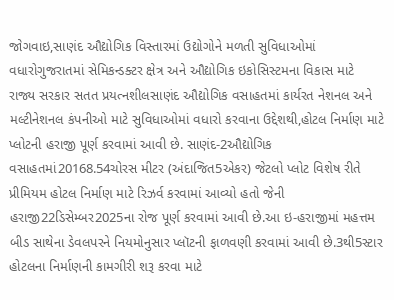જોગવાઇ,સાણંદ ઔદ્યોગિક વિસ્તારમાં ઉદ્યોગોને મળતી સુવિધાઓમાં વધારોગુજરાતમાં સેમિકન્ડક્ટર ક્ષેત્ર અને ઔદ્યોગિક ઇકોસિસ્ટમના વિકાસ માટે રાજ્ય સરકાર સતત પ્રયત્નશીલસાણંદ ઔદ્યોગિક વસાહતમાં કાર્યરત નેશનલ અને મલ્ટીનેશનલ કંપનીઓ માટે સુવિધાઓમાં વધારો કરવાના ઉદ્દેશથી,હોટલ નિર્માણ માટે પ્લોટની હરાજી પૂર્ણ કરવામાં આવી છે. સાણંદ-2ઔદ્યોગિક વસાહતમાં20168.54ચોરસ મીટર (અંદાજિત5એકર) જેટલો પ્લોટ વિશેષ રીતે પ્રીમિયમ હોટલ નિર્માણ માટે રિઝર્વ કરવામાં આવ્યો હતો જેની હરાજી22ડિસેમ્બર2025ના રોજ પૂર્ણ કરવામાં આવી છે.આ ઇ-હરાજીમાં મહત્તમ બીડ સાથેના ડેવલપરને નિયમોનુસાર પ્લૉટની ફાળવણી કરવામાં આવી છે.3થી5સ્ટાર હોટલના નિર્માણની કામગીરી શરૂ કરવા માટે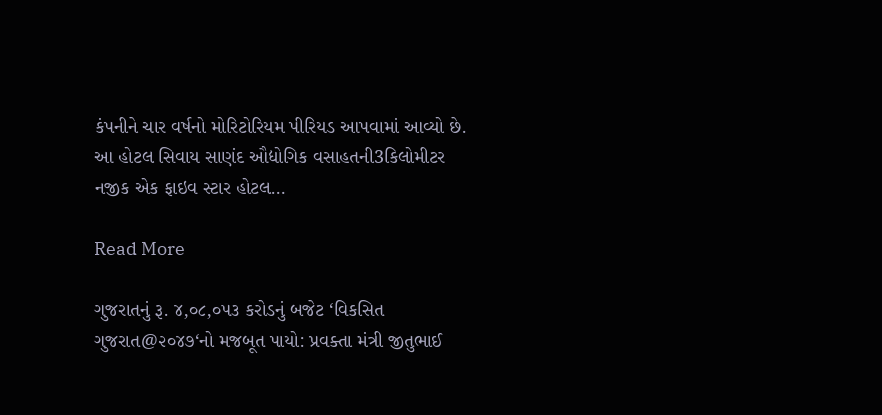કંપનીને ચાર વર્ષનો મોરિટોરિયમ પીરિયડ આપવામાં આવ્યો છે. આ હોટલ સિવાય સાણંદ ઔદ્યોગિક વસાહતની3કિલોમીટર નજીક એક ફાઇવ સ્ટાર હોટલ…

Read More

ગુજરાતનું રૂ. ૪,૦૮,૦૫૩ કરોડનું બજેટ ‘વિકસિત ગુજરાત@૨૦૪૭‘નો મજબૂત પાયો: પ્રવક્તા મંત્રી જીતુભાઈ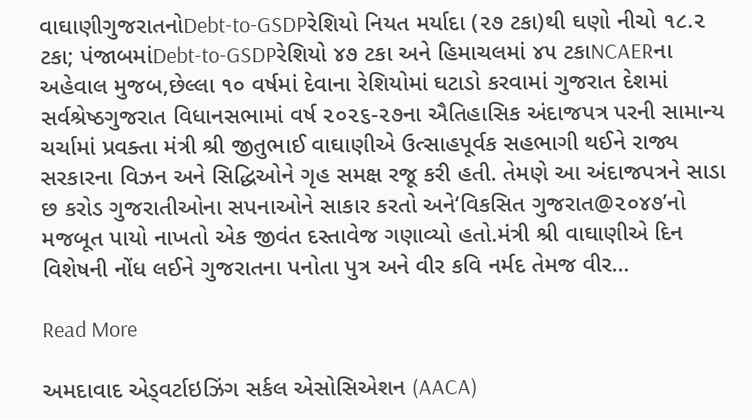વાઘાણીગુજરાતનોDebt-to-GSDPરેશિયો નિયત મર્યાદા (૨૭ ટકા)થી ઘણો નીચો ૧૮.૨ ટકા; પંજાબમાંDebt-to-GSDPરેશિયો ૪૭ ટકા અને હિમાચલમાં ૪૫ ટકાNCAERના અહેવાલ મુજબ,છેલ્લા ૧૦ વર્ષમાં દેવાના રેશિયોમાં ઘટાડો કરવામાં ગુજરાત દેશમાં સર્વશ્રેષ્ઠગુજરાત વિધાનસભામાં વર્ષ ૨૦૨૬-૨૭ના ઐતિહાસિક અંદાજપત્ર પરની સામાન્ય ચર્ચામાં પ્રવક્તા મંત્રી શ્રી જીતુભાઈ વાઘાણીએ ઉત્સાહપૂર્વક સહભાગી થઈને રાજ્ય સરકારના વિઝન અને સિદ્ધિઓને ગૃહ સમક્ષ રજૂ કરી હતી. તેમણે આ અંદાજપત્રને સાડા છ કરોડ ગુજરાતીઓના સપનાઓને સાકાર કરતો અને‘વિકસિત ગુજરાત@૨૦૪૭’નો મજબૂત પાયો નાખતો એક જીવંત દસ્તાવેજ ગણાવ્યો હતો.મંત્રી શ્રી વાઘાણીએ દિન વિશેષની નોંધ લઈને ગુજરાતના પનોતા પુત્ર અને વીર કવિ નર્મદ તેમજ વીર…

Read More

અમદાવાદ એડ્વર્ટાઇઝિંગ સર્કલ એસોસિએશન (AACA)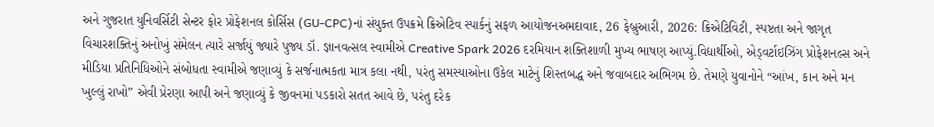અને ગુજરાત યુનિવર્સિટી સેન્ટર ફોર પ્રોફેશનલ કોર્સિસ (GU-CPC)નાં સંયુક્ત ઉપક્રમે ક્રિએટિવ સ્પાર્કનું સફળ આયોજનઅમદાવાદ, 26 ફેબ્રુઆરી, 2026: ક્રિએટિવિટી, સ્પષ્ટતા અને જાગૃત વિચારશક્તિનું અનોખું સંમેલન ત્યારે સર્જાયું જ્યારે પુજ્ય ડૉ. જ્ઞાનવત્સલ સ્વામીએ Creative Spark 2026 દરમિયાન શક્તિશાળી મુખ્ય ભાષણ આપ્યું.વિદ્યાર્થીઓ, એડ્વર્ટાઇઝિંગ પ્રોફેશનલ્સ અને મીડિયા પ્રતિનિધિઓને સંબોધતા સ્વામીએ જણાવ્યું કે સર્જનાત્મકતા માત્ર કલા નથી, પરંતુ સમસ્યાઓના ઉકેલ માટેનું શિસ્તબદ્ધ અને જવાબદાર અભિગમ છે. તેમણે યુવાનોને “આંખ, કાન અને મન ખુલ્લું રાખો” એવી પ્રેરણા આપી અને જણાવ્યું કે જીવનમાં પડકારો સતત આવે છે, પરંતુ દરેક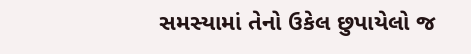સમસ્યામાં તેનો ઉકેલ છુપાયેલો જ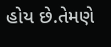હોય છે.તેમણે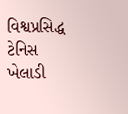વિશ્વપ્રસિદ્ધ ટેનિસ ખેલાડી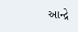આન્દ્રે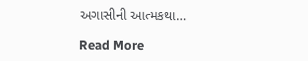અગાસીની આત્મકથા…

Read More